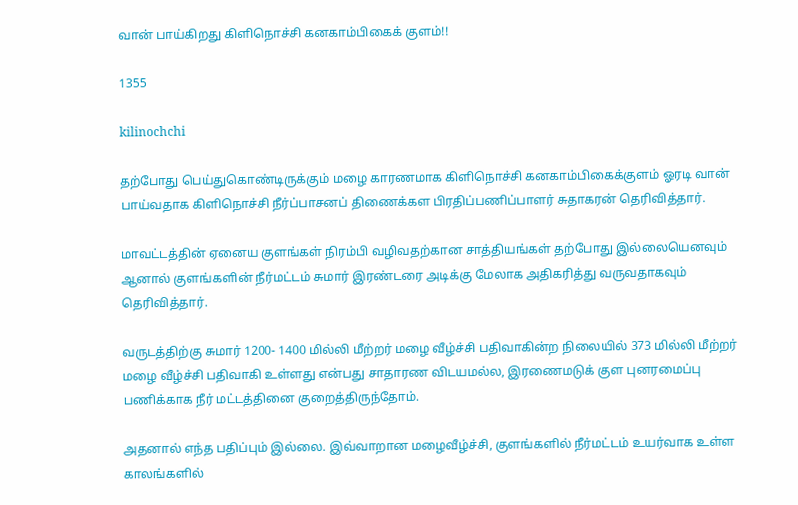வான் பாய்கிறது கிளிநொச்சி கனகாம்பிகைக் குளம்!!

1355

kilinochchi

தற்போது பெய்துகொண்டிருக்கும் மழை காரணமாக கிளிநொச்சி கனகாம்பிகைக்குளம் ஓரடி வான் பாய்வதாக கிளிநொச்சி நீர்ப்பாசனப் திணைக்கள பிரதிப்பணிப்பாளர் சுதாகரன் தெரிவித்தார்.

மாவட்டத்தின் ஏனைய குளங்கள் நிரம்பி வழிவதற்கான சாத்தியங்கள் தற்போது இல்லையெனவும் ஆனால் குளங்களின் நீர்மட்டம் சுமார் இரண்டரை அடிக்கு மேலாக அதிகரித்து வருவதாகவும் தெரிவித்தார்.

வருடத்திற்கு சுமார் 1200- 1400 மில்லி மீற்றர் மழை வீழ்ச்சி பதிவாகின்ற நிலையில் 373 மில்லி மீற்றர் மழை வீழ்ச்சி பதிவாகி உள்ளது என்பது சாதாரண விடயமல்ல, இரணைமடுக் குள புனரமைப்பு பணிக்காக நீர் மட்டத்தினை குறைத்திருந்தோம்.

அதனால் எந்த பதிப்பும் இல்லை. இவ்வாறான மழைவீழ்ச்சி, குளங்களில் நீர்மட்டம் உயர்வாக உள்ள காலங்களில்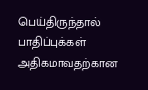பெய்திருந்தால் பாதிப்புக்கள் அதிகமாவதற்கான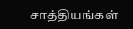சாத்தியங்கள்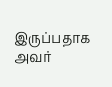இருப்பதாக அவர்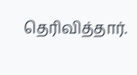தெரிவித்தார்.